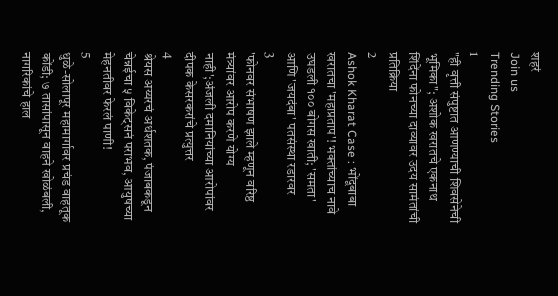शहरं
Join us
Trending Stories
1
"ही वृत्ती संपुष्टात आणण्याची शिवसेनेची भूमिका"; अशोक खरातचे एकनाथ शिंदेंना फोनच्या दाव्यावर उदय सामंतांची प्रतिक्रिया
2
Ashok Kharat Case : भोंदूबाबा खरातचा 'महाप्रताप'! भक्तांच्याच नावे उघडली १०० बोगस खाती; 'समता' आणि 'जयदंबा' पतसंस्था रडारवर
3
'फोनवर संभाषण झाले म्हणून वरिष्ठ मंत्र्यांवर आरोप करणे योग्य नाही';अंजली दमानियांच्या आरोपांवर दीपक केसरकरांचे प्रत्युत्तर
4
श्रेयस अय्यरचं अर्धशतक, पंजाबकडून चेन्नईचा ५ विकेट्सनं पराभव, आयुषच्या मेहनतीवर फेरलं पाणी!
5
धुळे-सोलापूर महामार्गावर प्रचंड वाहतूक कोंडी; ७ तासांपासून वाहने खोळंबली, नागरिकांचे हाल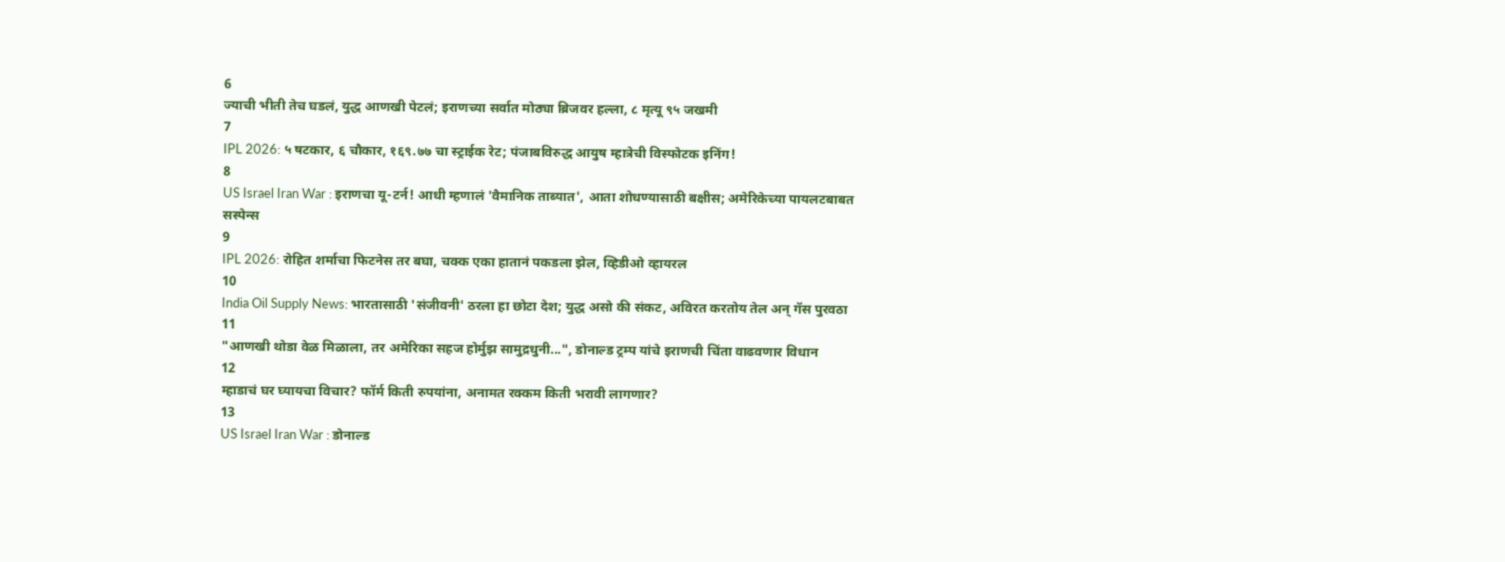6
ज्याची भीती तेच घडलं, युद्ध आणखी पेटलं; इराणच्या सर्वात मोठ्या ब्रिजवर हल्ला, ८ मृत्यू ९५ जखमी
7
IPL 2026: ५ षटकार, ६ चौकार, १६९.७७ चा स्ट्राईक रेट; पंजाबविरुद्ध आयुष म्हात्रेची विस्फोटक इनिंग!
8
US Israel Iran War : इराणचा यू-टर्न! आधी म्हणालं 'वैमानिक ताब्यात', आता शोधण्यासाठी बक्षीस; अमेरिकेच्या पायलटबाबत सस्पेन्स
9
IPL 2026: रोहित शर्माचा फिटनेस तर बघा, चक्क एका हातानं पकडला झेल, व्हिडीओ व्हायरल
10
India Oil Supply News: भारतासाठी 'संजीवनी' ठरला हा छोटा देश; युद्ध असो की संकट, अविरत करतोय तेल अन् गॅस पुरवठा
11
"आणखी थोडा वेळ मिळाला, तर अमेरिका सहज होर्मुझ सामुद्रधुनी...", डोनाल्ड ट्रम्प यांचे इराणची चिंता वाढवणार विधान
12
म्हाडाचं घर घ्यायचा विचार? फॉर्म किती रुपयांना, अनामत रक्कम किती भरावी लागणार?
13
US Israel Iran War : डोनाल्ड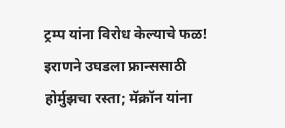ट्रम्प यांना विरोध केल्याचे फळ! इराणने उघडला फ्रान्ससाठी होर्मुझचा रस्ता; मॅक्रॉन यांना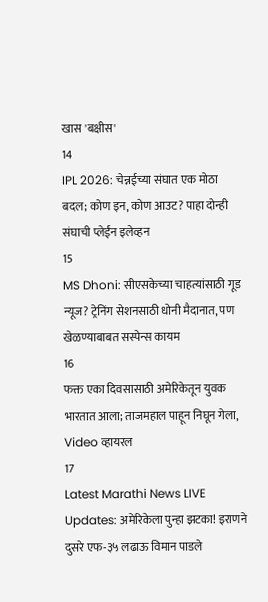खास 'बक्षीस'
14
IPL 2026: चेन्नईच्या संघात एक मोठा बदल; कोण इन, कोण आउट? पाहा दोन्ही संघाची प्लेईंन इलेव्हन
15
MS Dhoni: सीएसकेच्या चाहत्यांसाठी गूड न्यूज? ट्रेनिंग सेशनसाठी धोनी मैदानात, पण खेळण्याबाबत सस्पेन्स कायम
16
फक्त एका दिवसासाठी अमेरिकेतून युवक भारतात आला; ताजमहाल पाहून निघून गेला, Video व्हायरल
17
Latest Marathi News LIVE Updates: अमेरिकेला पुन्हा झटका! इराणने दुसरे एफ-३५ लढाऊ विमान पाडले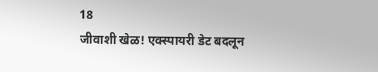18
जीवाशी खेळ! एक्स्पायरी डेट बदलून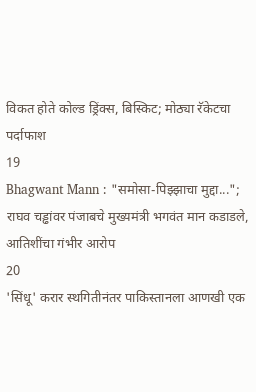विकत होते कोल्ड ड्रिंक्स, बिस्किट; मोठ्या रॅकेटचा पर्दाफाश
19
Bhagwant Mann : "समोसा-पिझ्झाचा मुद्दा..."; राघव चड्ढांवर पंजाबचे मुख्यमंत्री भगवंत मान कडाडले, आतिशींचा गंभीर आरोप
20
'सिंधू' करार स्थगितीनंतर पाकिस्तानला आणखी एक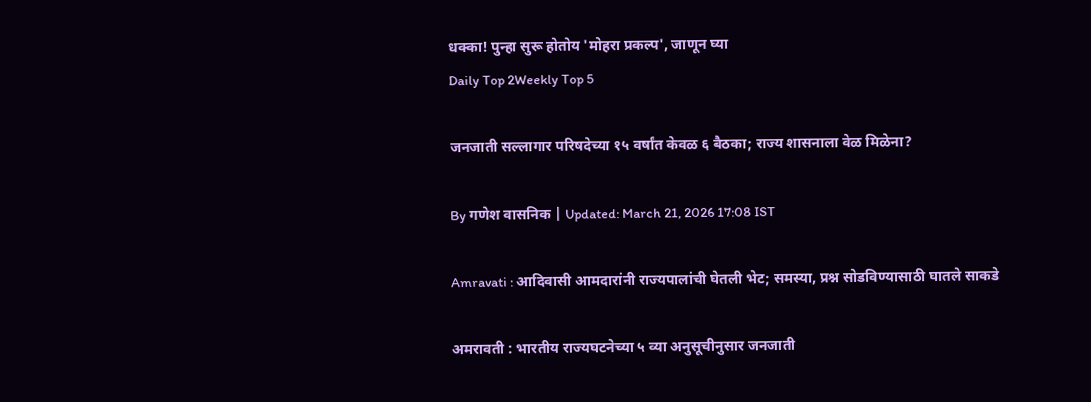धक्का! पुन्हा सुरू होतोय 'मोहरा प्रकल्प', जाणून घ्या
Daily Top 2Weekly Top 5

जनजाती सल्लागार परिषदेच्या १५ वर्षांत केवळ ६ बैठका; राज्य शासनाला वेळ मिळेना?

By गणेश वासनिक | Updated: March 21, 2026 17:08 IST

Amravati : आदिवासी आमदारांनी राज्यपालांची घेतली भेट; समस्या, प्रश्न सोडविण्यासाठी घातले साकडे

अमरावती : भारतीय राज्यघटनेच्या ५ व्या अनुसूचीनुसार जनजाती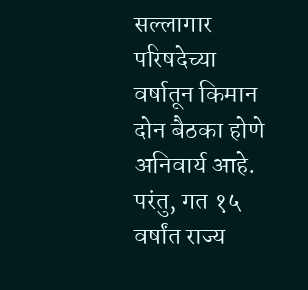सल्लागार परिषदेच्या वर्षातून किमान दोन बैठका होणे अनिवार्य आहे. परंतु, गत १५ वर्षांत राज्य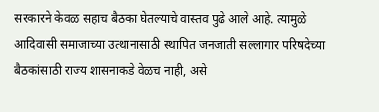सरकारने केवळ सहाच बैठका घेतल्याचे वास्तव पुढे आले आहे. त्यामुळे आदिवासी समाजाच्या उत्थानासाठी स्थापित जनजाती सल्लागार परिषदेच्या बैठकांसाठी राज्य शासनाकडे वेळच नाही, असे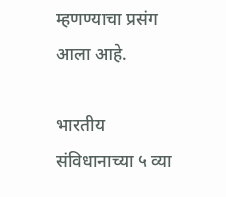म्हणण्याचा प्रसंग आला आहे.

भारतीय संविधानाच्या ५ व्या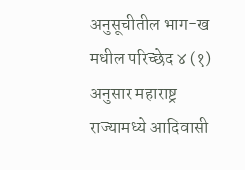अनुसूचीतील भाग-ख मधील परिच्छेद ४ (१) अनुसार महाराष्ट्र राज्यामध्ये आदिवासी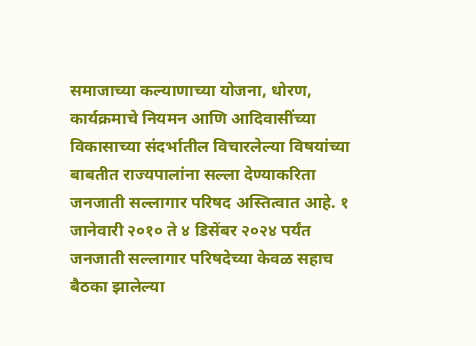समाजाच्या कल्याणाच्या योजना, धोरण, कार्यक्रमाचे नियमन आणि आदिवासींच्या विकासाच्या संदर्भातील विचारलेल्या विषयांच्या बाबतीत राज्यपालांना सल्ला देण्याकरिता जनजाती सल्लागार परिषद अस्तित्वात आहे. १ जानेवारी २०१० ते ४ डिसेंबर २०२४ पर्यंत जनजाती सल्लागार परिषदेच्या केवळ सहाच बैठका झालेल्या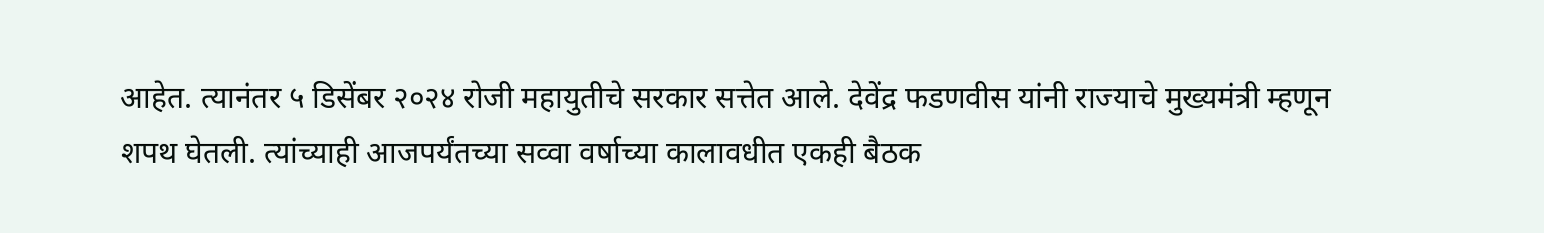आहेत. त्यानंतर ५ डिसेंबर २०२४ रोजी महायुतीचे सरकार सत्तेत आले. देवेंद्र फडणवीस यांनी राज्याचे मुख्यमंत्री म्हणून शपथ घेतली. त्यांच्याही आजपर्यंतच्या सव्वा वर्षाच्या कालावधीत एकही बैठक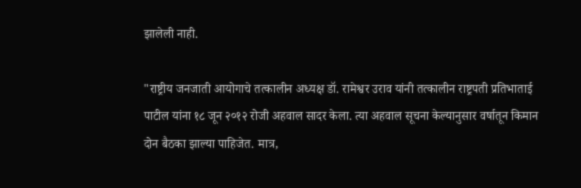झालेली नाही.

"राष्ट्रीय जनजाती आयोगाचे तत्कालीन अध्यक्ष डॉ. रामेश्वर उराव यांनी तत्कालीन राष्ट्रपती प्रतिभाताई पाटील यांना १८ जून २०१२ रोजी अहवाल सादर केला. त्या अहवाल सूचना केल्यानुसार वर्षातून किमान दोन बैठका झाल्या पाहिजेत. मात्र,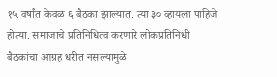१५ वर्षांत केवळ ६ बैठका झाल्यात. त्या ३० व्हायला पाहिजे होत्या. समाजाचे प्रतिनिधित्व करणारे लोकप्रतिनिधी बैठकांचा आग्रह धरीत नसल्यामुळे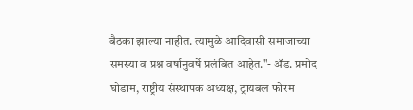बैठका झाल्या नाहीत. त्यामुळे आदिवासी समाजाच्या समस्या व प्रश्न वर्षानुवर्षे प्रलंबित आहेत."- ॲड. प्रमोद घोडाम, राष्ट्रीय संस्थापक अध्यक्ष, ट्रायबल फोरम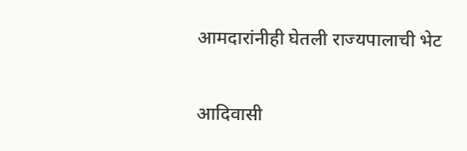आमदारांनीही घेतली राज्यपालाची भेट

आदिवासी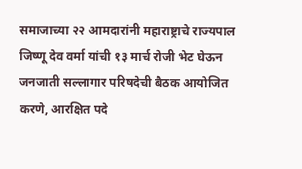समाजाच्या २२ आमदारांनी महाराष्ट्राचे राज्यपाल जिष्णू देव वर्मा यांची १३ मार्च रोजी भेट घेऊन जनजाती सल्लागार परिषदेची बैठक आयोजित करणे, आरक्षित पदे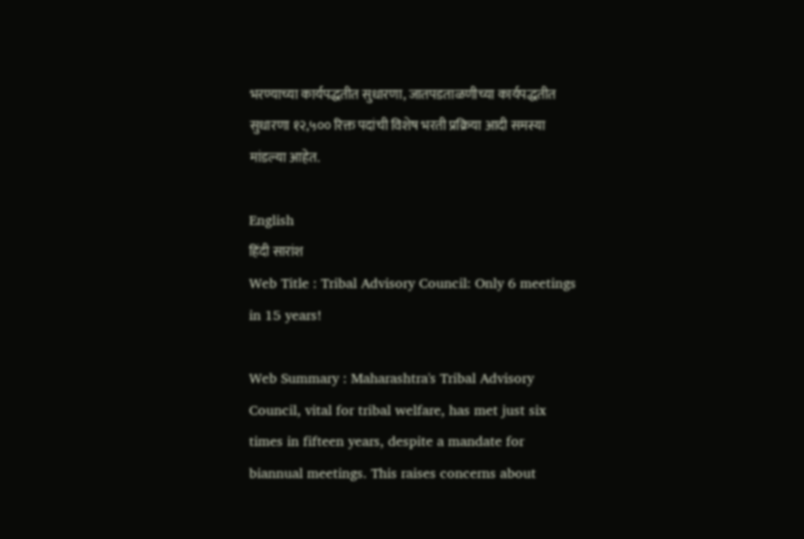भरण्याच्या कार्यपद्धतीत सुधारणा, जातपडताळणीच्या कार्यपद्धतीत सुधारणा १२,५०० रिक्त पदांची विशेष भरती प्रक्रिया आदी समस्या मांडल्या आहेत.

English
हिंदी सारांश
Web Title : Tribal Advisory Council: Only 6 meetings in 15 years!

Web Summary : Maharashtra's Tribal Advisory Council, vital for tribal welfare, has met just six times in fifteen years, despite a mandate for biannual meetings. This raises concerns about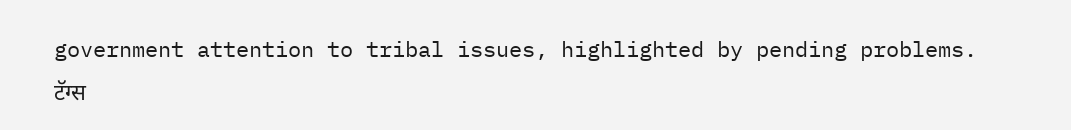government attention to tribal issues, highlighted by pending problems.
टॅग्स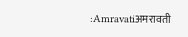:Amravatiअमरावती